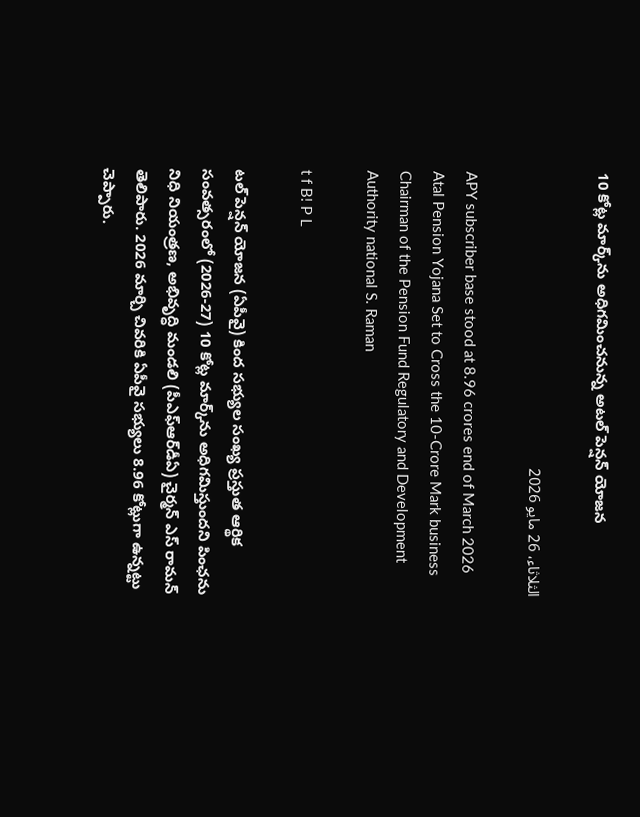10 కోట్ల మార్క్‌ను అధిగమించనున్న అటల్ పెన్షన్ యోజన

الثلاثاء، 26 مايو 2026

APY subscriber base stood at 8.96 crores end of March 2026 Atal Pension Yojana Set to Cross the 10-Crore Mark business Chairman of the Pension Fund Regulatory and Development Authority national S. Raman

t f B! P L

టల్‌ పెన్షన్‌ యోజన (ఏపీవై) కింద సభ్యుల సంఖ్య ప్రస్తుత ఆర్థిక సంవత్సరంలో (2026-27) 10 కోట్ల మార్క్‌ను అధిగమిస్తుందని పింఛను నిధి నియంత్రణ, అభివృద్ధి మండలి (పీఎఫ్‌ఆర్‌డీఏ) చైర్మన్‌ ఎస్‌ రామన్‌ తెలిపారు. 2026 మార్చి చివరికి ఏపీవై సభ్యులు 8.96 కోట్లుగా ఉన్నట్టు చెప్పారు.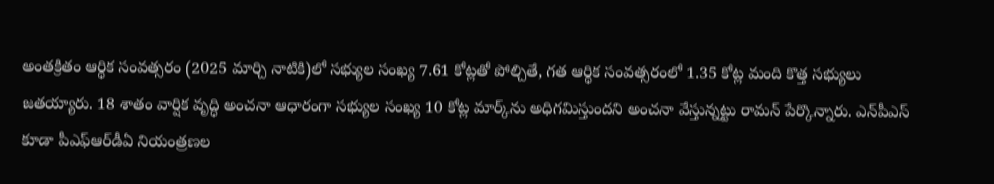అంతక్రితం ఆర్థిక సంవత్సరం (2025 మార్చి నాటికి)లో సభ్యుల సంఖ్య 7.61 కోట్లతో పోల్చితే, గత ఆర్థిక సంవత్సరంలో 1.35 కోట్ల మంది కొత్త సభ్యులు జతయ్యారు. 18 శాతం వార్షిక వృద్ధి అంచనా ఆధారంగా సభ్యుల సంఖ్య 10 కోట్ల మార్క్‌ను అధిగమిస్తుందని అంచనా వేస్తున్నట్టు రామన్‌ పేర్కొన్నారు. ఎన్‌పీఎస్‌ కూడా పీఎఫ్‌ఆర్‌డీఏ నియంత్రణల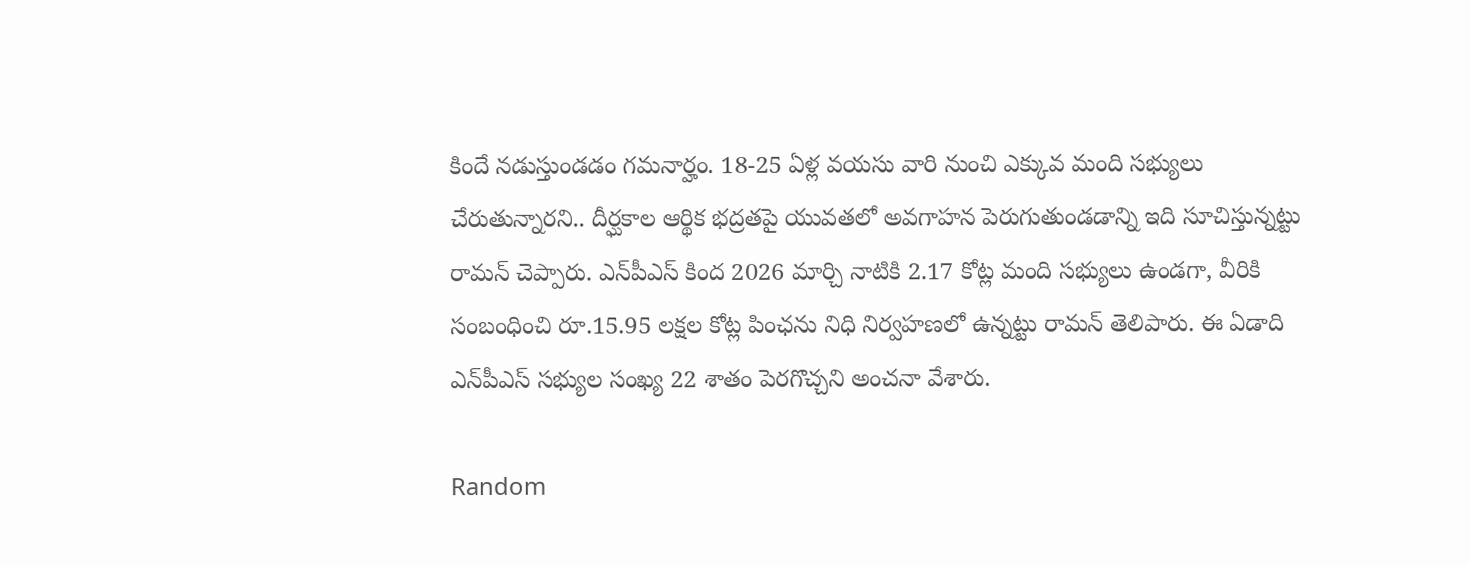కిందే నడుస్తుండడం గమనార్హం. 18-25 ఏళ్ల వయసు వారి నుంచి ఎక్కువ మంది సభ్యులు చేరుతున్నారని.. దీర్ఘకాల ఆర్థిక భద్రతపై యువతలో అవగాహన పెరుగుతుండడాన్ని ఇది సూచిస్తున్నట్టు రామన్‌ చెప్పారు. ఎన్‌పీఎస్‌ కింద 2026 మార్చి నాటికి 2.17 కోట్ల మంది సభ్యులు ఉండగా, వీరికి సంబంధించి రూ.15.95 లక్షల కోట్ల పింఛను నిధి నిర్వహణలో ఉన్నట్టు రామన్‌ తెలిపారు. ఈ ఏడాది ఎన్‌పీఎస్‌ సభ్యుల సంఖ్య 22 శాతం పెరగొచ్చని అంచనా వేశారు.

Random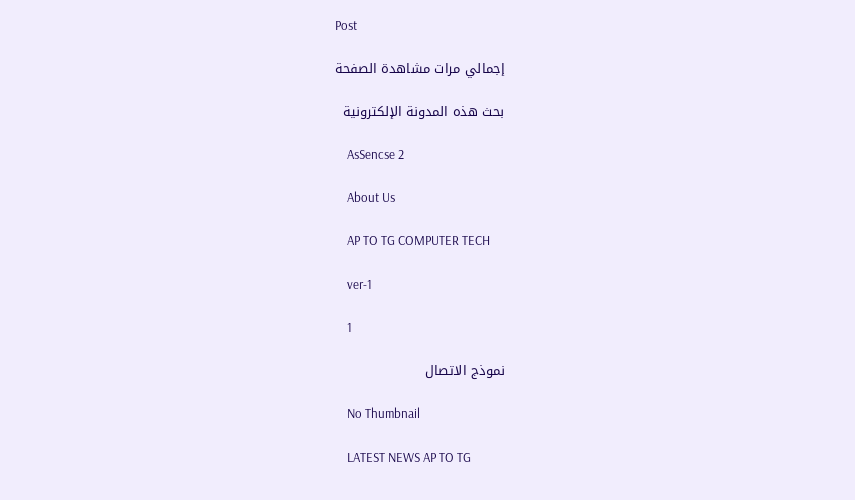Post

    إجمالي مرات مشاهدة الصفحة

    بحث هذه المدونة الإلكترونية

    AsSencse 2

    About Us

    AP TO TG COMPUTER TECH

    ver-1

    1

    نموذج الاتصال

    No Thumbnail

    LATEST NEWS AP TO TG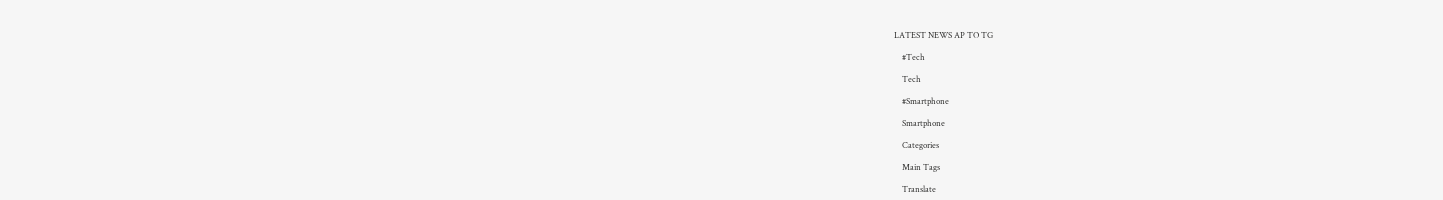LATEST NEWS AP TO TG

    #Tech

    Tech

    #Smartphone

    Smartphone

    Categories

    Main Tags

    Translate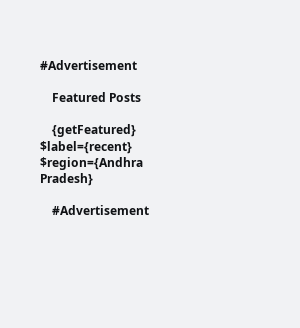#Advertisement

    Featured Posts

    {getFeatured} $label={recent} $region={Andhra Pradesh}

    #Advertisement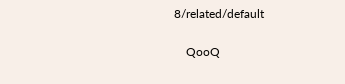8/related/default

    QooQ